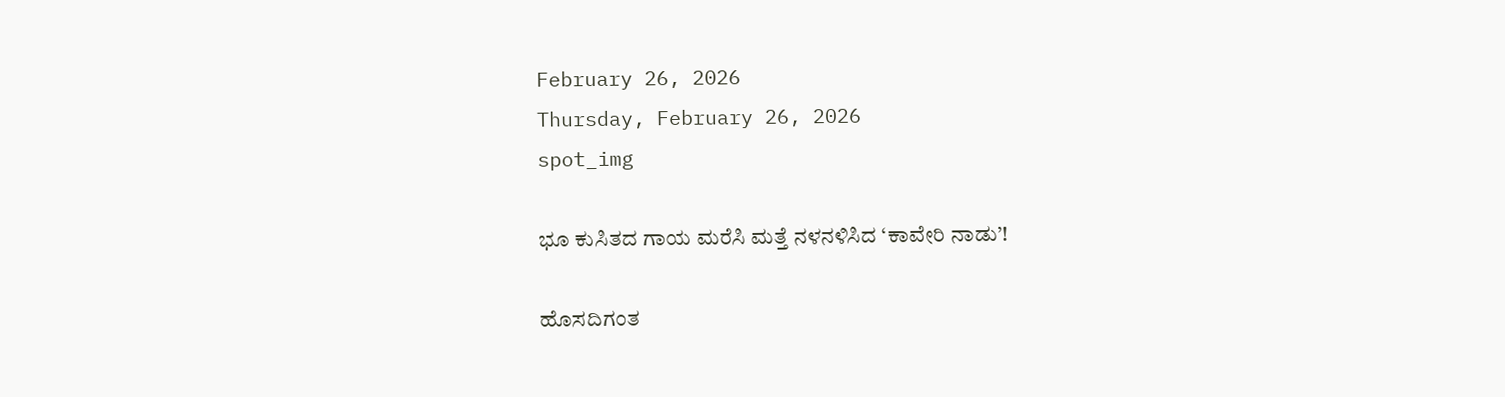February 26, 2026
Thursday, February 26, 2026
spot_img

ಭೂ ಕುಸಿತದ ಗಾಯ ಮರೆಸಿ ಮತ್ತೆ ನಳನಳಿಸಿದ ‘ಕಾವೇರಿ ನಾಡು’!

ಹೊಸದಿಗಂತ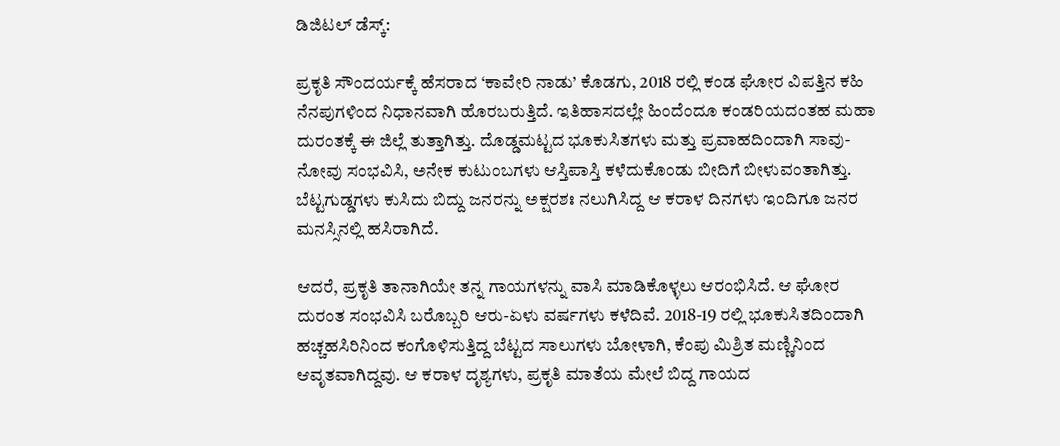ಡಿಜಿಟಲ್ ಡೆಸ್ಕ್:

ಪ್ರಕೃತಿ ಸೌಂದರ್ಯಕ್ಕೆ ಹೆಸರಾದ ‘ಕಾವೇರಿ ನಾಡು’ ಕೊಡಗು, 2018 ರಲ್ಲಿ ಕಂಡ ಘೋರ ವಿಪತ್ತಿನ ಕಹಿ ನೆನಪುಗಳಿಂದ ನಿಧಾನವಾಗಿ ಹೊರಬರುತ್ತಿದೆ. ಇತಿಹಾಸದಲ್ಲೇ ಹಿಂದೆಂದೂ ಕಂಡರಿಯದಂತಹ ಮಹಾ ದುರಂತಕ್ಕೆ ಈ ಜಿಲ್ಲೆ ತುತ್ತಾಗಿತ್ತು. ದೊಡ್ಡಮಟ್ಟದ ಭೂಕುಸಿತಗಳು ಮತ್ತು ಪ್ರವಾಹದಿಂದಾಗಿ ಸಾವು-ನೋವು ಸಂಭವಿಸಿ, ಅನೇಕ ಕುಟುಂಬಗಳು ಆಸ್ತಿಪಾಸ್ತಿ ಕಳೆದುಕೊಂಡು ಬೀದಿಗೆ ಬೀಳುವಂತಾಗಿತ್ತು. ಬೆಟ್ಟಗುಡ್ಡಗಳು ಕುಸಿದು ಬಿದ್ದು ಜನರನ್ನು ಅಕ್ಷರಶಃ ನಲುಗಿಸಿದ್ದ ಆ ಕರಾಳ ದಿನಗಳು ಇಂದಿಗೂ ಜನರ ಮನಸ್ಸಿನಲ್ಲಿ ಹಸಿರಾಗಿದೆ.

ಆದರೆ, ಪ್ರಕೃತಿ ತಾನಾಗಿಯೇ ತನ್ನ ಗಾಯಗಳನ್ನು ವಾಸಿ ಮಾಡಿಕೊಳ್ಳಲು ಆರಂಭಿಸಿದೆ. ಆ ಘೋರ ದುರಂತ ಸಂಭವಿಸಿ ಬರೊಬ್ಬರಿ ಆರು-ಏಳು ವರ್ಷಗಳು ಕಳೆದಿವೆ. 2018-19 ರಲ್ಲಿ ಭೂಕುಸಿತದಿಂದಾಗಿ ಹಚ್ಚಹಸಿರಿನಿಂದ ಕಂಗೊಳಿಸುತ್ತಿದ್ದ ಬೆಟ್ಟದ ಸಾಲುಗಳು ಬೋಳಾಗಿ, ಕೆಂಪು ಮಿಶ್ರಿತ ಮಣ್ಣಿನಿಂದ ಆವೃತವಾಗಿದ್ದವು. ಆ ಕರಾಳ ದೃಶ್ಯಗಳು, ಪ್ರಕೃತಿ ಮಾತೆಯ ಮೇಲೆ ಬಿದ್ದ ಗಾಯದ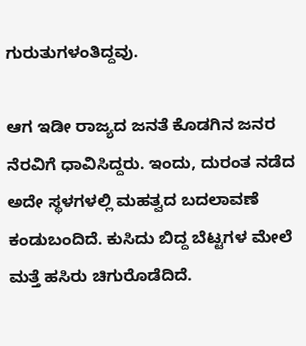ಗುರುತುಗಳಂತಿದ್ದವು.

ಆಗ ಇಡೀ ರಾಜ್ಯದ ಜನತೆ ಕೊಡಗಿನ ಜನರ ನೆರವಿಗೆ ಧಾವಿಸಿದ್ದರು. ಇಂದು, ದುರಂತ ನಡೆದ ಅದೇ ಸ್ಥಳಗಳಲ್ಲಿ ಮಹತ್ವದ ಬದಲಾವಣೆ ಕಂಡುಬಂದಿದೆ. ಕುಸಿದು ಬಿದ್ದ ಬೆಟ್ಟಗಳ ಮೇಲೆ ಮತ್ತೆ ಹಸಿರು ಚಿಗುರೊಡೆದಿದೆ.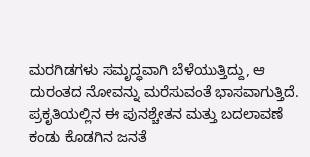ಮರಗಿಡಗಳು ಸಮೃದ್ಧವಾಗಿ ಬೆಳೆಯುತ್ತಿದ್ದು, ಆ ದುರಂತದ ನೋವನ್ನು ಮರೆಸುವಂತೆ ಭಾಸವಾಗುತ್ತಿದೆ. ಪ್ರಕೃತಿಯಲ್ಲಿನ ಈ ಪುನಶ್ಚೇತನ ಮತ್ತು ಬದಲಾವಣೆ ಕಂಡು ಕೊಡಗಿನ ಜನತೆ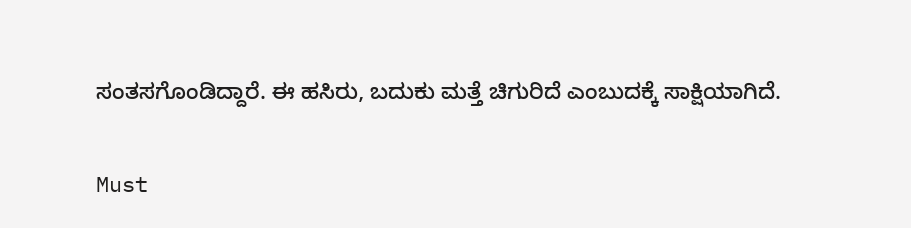ಸಂತಸಗೊಂಡಿದ್ದಾರೆ. ಈ ಹಸಿರು, ಬದುಕು ಮತ್ತೆ ಚಿಗುರಿದೆ ಎಂಬುದಕ್ಕೆ ಸಾಕ್ಷಿಯಾಗಿದೆ.

Must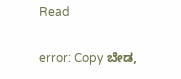Read

error: Copy ಬೇಡ,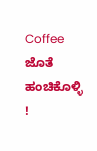Coffee ಜೊತೆ ಹಂಚಿಕೊಳ್ಳಿ !